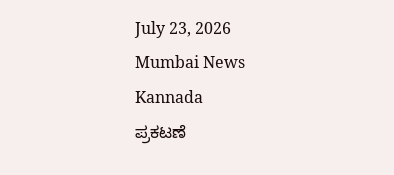July 23, 2026
Mumbai News Kannada
ಪ್ರಕಟಣೆ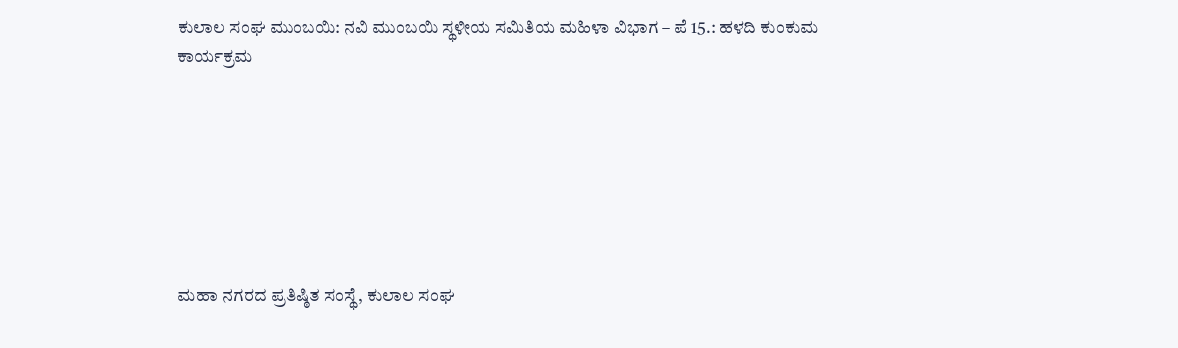ಕುಲಾಲ ಸಂಘ ಮುಂಬಯಿ: ನವಿ ಮುಂಬಯಿ ಸ್ಥಳೀಯ ಸಮಿತಿಯ ಮಹಿಳಾ ವಿಭಾಗ – ಪೆ 15.: ಹಳದಿ ಕುಂಕುಮ ಕಾರ್ಯಕ್ರಮ







ಮಹಾ ನಗರದ ಪ್ರತಿಷ್ಠಿತ ಸಂಸ್ಥೆ, ಕುಲಾಲ ಸಂಘ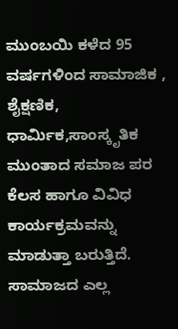ಮುಂಬಯಿ ಕಳೆದ 95 ವರ್ಷಗಳಿಂದ ಸಾಮಾಜಿಕ , ಶೈಕ್ಷಣಿಕ, ಧಾರ್ಮಿಕ,ಸಾಂಸ್ಕೃತಿಕ ಮುಂತಾದ ಸಮಾಜ ಪರ ಕೆಲಸ ಹಾಗೂ ವಿವಿಧ ಕಾರ್ಯಕ್ರಮವನ್ನು ಮಾಡುತ್ತಾ ಬರುತ್ತಿದೆ. ಸಾಮಾಜದ ಎಲ್ಲ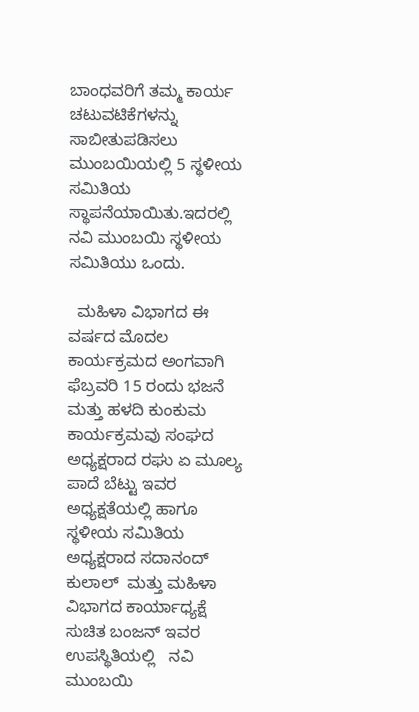ಬಾಂಧವರಿಗೆ ತಮ್ಮ ಕಾರ್ಯ ಚಟುವಟಿಕೆಗಳನ್ನು ಸಾಬೀತುಪಡಿಸಲು ಮುಂಬಯಿಯಲ್ಲಿ 5 ಸ್ಥಳೀಯ ಸಮಿತಿಯ ಸ್ಥಾಪನೆಯಾಯಿತು.ಇದರಲ್ಲಿ ನವಿ ಮುಂಬಯಿ ಸ್ಥಳೀಯ ಸಮಿತಿಯು ಒಂದು.

  ಮಹಿಳಾ ವಿಭಾಗದ ಈ ವರ್ಷದ ಮೊದಲ ಕಾರ್ಯಕ್ರಮದ ಅಂಗವಾಗಿ
ಫೆಬ್ರವರಿ 15 ರಂದು ಭಜನೆ ಮತ್ತು ಹಳದಿ ಕುಂಕುಮ ಕಾರ್ಯಕ್ರಮವು ಸಂಘದ ಅಧ್ಯಕ್ಷರಾದ ರಘು ಏ ಮೂಲ್ಯ ಪಾದೆ ಬೆಟ್ಟು ಇವರ ಅಧ್ಯಕ್ಷತೆಯಲ್ಲಿ ಹಾಗೂ ಸ್ಥಳೀಯ ಸಮಿತಿಯ ಅಧ್ಯಕ್ಷರಾದ ಸದಾನಂದ್ ಕುಲಾಲ್  ಮತ್ತು ಮಹಿಳಾ ವಿಭಾಗದ ಕಾರ್ಯಾಧ್ಯಕ್ಷೆ ಸುಚಿತ ಬಂಜನ್ ಇವರ ಉಪಸ್ಥಿತಿಯಲ್ಲಿ   ನವಿ ಮುಂಬಯಿ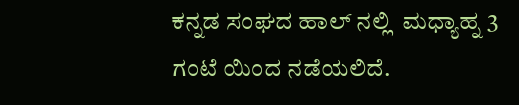ಕನ್ನಡ ಸಂಘದ ಹಾಲ್ ನಲ್ಲಿ  ಮಧ್ಯಾಹ್ನ 3 ಗಂಟೆ ಯಿಂದ ನಡೆಯಲಿದೆ.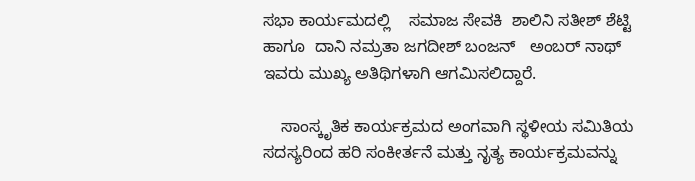ಸಭಾ ಕಾರ್ಯಮದಲ್ಲಿ    ಸಮಾಜ ಸೇವಕಿ  ಶಾಲಿನಿ ಸತೀಶ್ ಶೆಟ್ಟಿ ಹಾಗೂ  ದಾನಿ ನಮ್ರತಾ ಜಗದೀಶ್ ಬಂಜನ್   ಅಂಬರ್ ನಾಥ್ ಇವರು ಮುಖ್ಯ ಅತಿಥಿಗಳಾಗಿ ಆಗಮಿಸಲಿದ್ದಾರೆ.

    ಸಾಂಸ್ಕೃತಿಕ ಕಾರ್ಯಕ್ರಮದ ಅಂಗವಾಗಿ ಸ್ಥಳೀಯ ಸಮಿತಿಯ ಸದಸ್ಯರಿಂದ ಹರಿ ಸಂಕೀರ್ತನೆ ಮತ್ತು ನೃತ್ಯ ಕಾರ್ಯಕ್ರಮವನ್ನು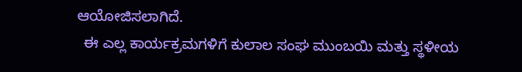ಆಯೋಜಿಸಲಾಗಿದೆ.
  ಈ ಎಲ್ಲ ಕಾರ್ಯಕ್ರಮಗಳಿಗೆ ಕುಲಾಲ ಸಂಘ ಮುಂಬಯಿ ಮತ್ತು ಸ್ಥಳೀಯ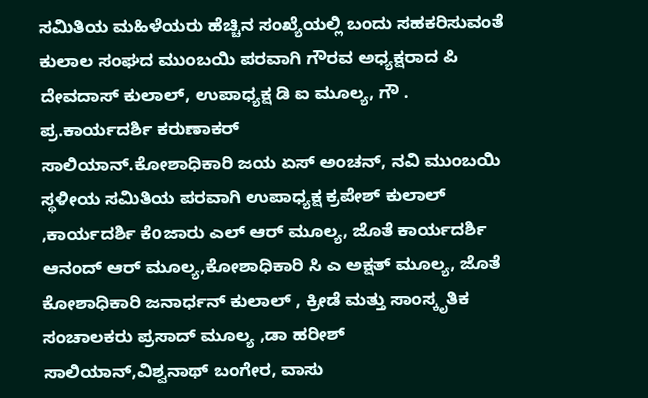ಸಮಿತಿಯ ಮಹಿಳೆಯರು ಹೆಚ್ಚಿನ ಸಂಖ್ಯೆಯಲ್ಲಿ ಬಂದು ಸಹಕರಿಸುವಂತೆ ಕುಲಾಲ ಸಂಘದ ಮುಂಬಯಿ ಪರವಾಗಿ ಗೌರವ ಅಧ್ಯಕ್ಷರಾದ ಪಿ ದೇವದಾಸ್ ಕುಲಾಲ್, ಉಪಾಧ್ಯಕ್ಷ ಡಿ ಐ ಮೂಲ್ಯ, ಗೌ . ಪ್ರ.ಕಾರ್ಯದರ್ಶಿ ಕರುಣಾಕರ್
ಸಾಲಿಯಾನ್.ಕೋಶಾಧಿಕಾರಿ ಜಯ ಏಸ್ ಅಂಚನ್, ನವಿ ಮುಂಬಯಿ ಸ್ಥಳೀಯ ಸಮಿತಿಯ ಪರವಾಗಿ ಉಪಾಧ್ಯಕ್ಷ ಕ್ರಪೇಶ್ ಕುಲಾಲ್ ,ಕಾರ್ಯದರ್ಶಿ ಕೆoಜಾರು ಎಲ್ ಆರ್ ಮೂಲ್ಯ, ಜೊತೆ ಕಾರ್ಯದರ್ಶಿ ಆನಂದ್ ಆರ್ ಮೂಲ್ಯ,ಕೋಶಾಧಿಕಾರಿ ಸಿ ಎ ಅಕ್ಷತ್ ಮೂಲ್ಯ, ಜೊತೆ ಕೋಶಾಧಿಕಾರಿ ಜನಾರ್ಧನ್ ಕುಲಾಲ್ , ಕ್ರೀಡೆ ಮತ್ತು ಸಾಂಸ್ಕೃತಿಕ ಸಂಚಾಲಕರು ಪ್ರಸಾದ್ ಮೂಲ್ಯ ,ಡಾ ಹರೀಶ್ ಸಾಲಿಯಾನ್,ವಿಶ್ವನಾಥ್ ಬಂಗೇರ, ವಾಸು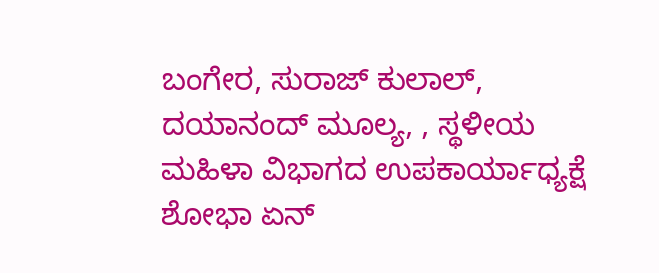ಬಂಗೇರ, ಸುರಾಜ್ ಕುಲಾಲ್, ದಯಾನಂದ್ ಮೂಲ್ಯ, , ಸ್ಥಳೀಯ ಮಹಿಳಾ ವಿಭಾಗದ ಉಪಕಾರ್ಯಾಧ್ಯಕ್ಷೆ ಶೋಭಾ ಏನ್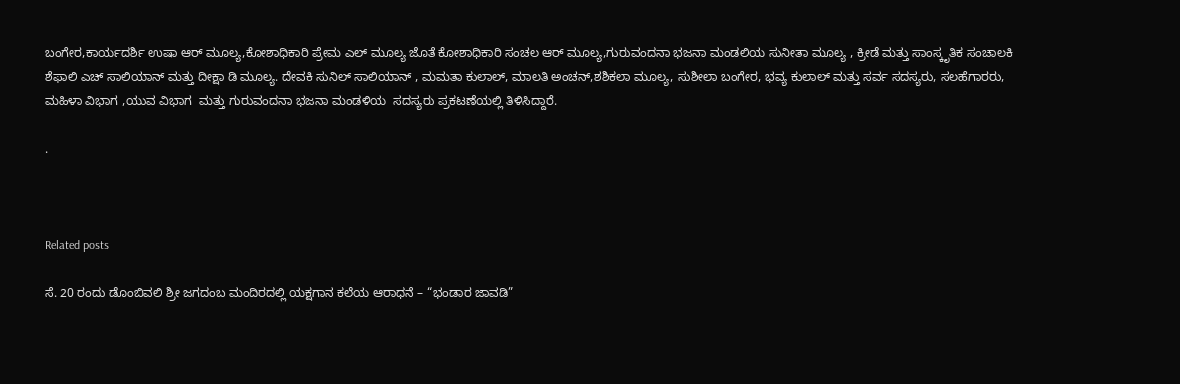ಬಂಗೇರ,ಕಾರ್ಯದರ್ಶಿ ಉಷಾ ಆರ್ ಮೂಲ್ಯ,ಕೋಶಾಧಿಕಾರಿ ಪ್ರೇಮ ಎಲ್ ಮೂಲ್ಯ ಜೊತೆ ಕೋಶಾಧಿಕಾರಿ ಸಂಚಲ ಆರ್ ಮೂಲ್ಯ,ಗುರುವಂದನಾ ಭಜನಾ ಮಂಡಲಿಯ ಸುನೀತಾ ಮೂಲ್ಯ , ಕ್ರೀಡೆ ಮತ್ತು ಸಾಂಸ್ಕೃತಿಕ ಸಂಚಾಲಕಿ ಶೆಫಾಲಿ ಎಚ್ ಸಾಲಿಯಾನ್ ಮತ್ತು ದೀಕ್ಷಾ ಡಿ ಮೂಲ್ಯ. ದೇವಕಿ ಸುನಿಲ್ ಸಾಲಿಯಾನ್ , ಮಮತಾ ಕುಲಾಲ್, ಮಾಲತಿ ಅಂಚನ್,ಶಶಿಕಲಾ ಮೂಲ್ಯ, ಸುಶೀಲಾ ಬಂಗೇರ, ಭವ್ಯ ಕುಲಾಲ್ ಮತ್ತು ಸರ್ವ ಸದಸ್ಯರು, ಸಲಹೆಗಾರರು, ಮಹಿಳಾ ವಿಭಾಗ ,ಯುವ ವಿಭಾಗ  ಮತ್ತು ಗುರುವಂದನಾ ಭಜನಾ ಮಂಡಳಿಯ  ಸದಸ್ಯರು ಪ್ರಕಟಣೆಯಲ್ಲಿ ತಿಳಿಸಿದ್ದಾರೆ.

.



Related posts

ಸೆ. 20 ರಂದು ಡೊಂಬಿವಲಿ ಶ್ರೀ ಜಗದಂಬ ಮಂದಿರದಲ್ಲಿ ಯಕ್ಷಗಾನ ಕಲೆಯ ಆರಾಧನೆ – “ಭಂಡಾರ ಜಾವಡಿ”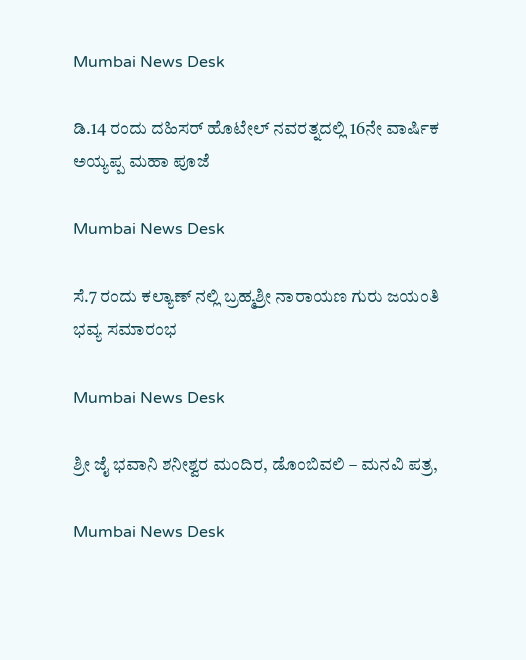Mumbai News Desk

ಡಿ.14 ರಂದು ದಹಿಸರ್ ಹೊಟೇಲ್ ನವರತ್ನದಲ್ಲಿ 16ನೇ ವಾರ್ಷಿಕ ಅಯ್ಯಪ್ಪ ಮಹಾ ಪೂಜೆ

Mumbai News Desk

ಸೆ.7 ರಂದು ಕಲ್ಯಾಣ್ ನಲ್ಲಿ ಬ್ರಹ್ಮಶ್ರೀ ನಾರಾಯಣ ಗುರು ಜಯಂತಿ ಭವ್ಯ ಸಮಾರಂಭ

Mumbai News Desk

ಶ್ರೀ ಜೈ ಭವಾನಿ ಶನೀಶ್ವರ ಮಂದಿರ, ಡೊಂಬಿವಲಿ – ಮನವಿ ಪತ್ರ,

Mumbai News Desk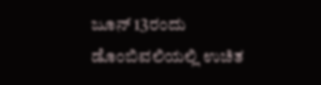ಜೂನ್ 13ರಂದು ಡೊಂಬಿವಲಿಯಲ್ಲಿ ಉಚಿತ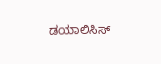ಡಯಾಲಿಸಿಸ್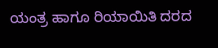ಯಂತ್ರ ಹಾಗೂ ರಿಯಾಯಿತಿ ದರದ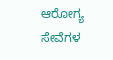ಆರೋಗ್ಯ ಸೇವೆಗಳ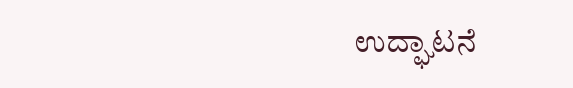ಉದ್ಘಾಟನೆ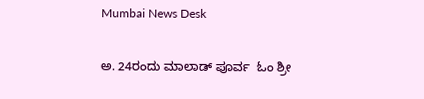Mumbai News Desk

ಅ. 24ರಂದು ಮಾಲಾಡ್ ಪೂರ್ವ  ಓಂ ಶ್ರೀ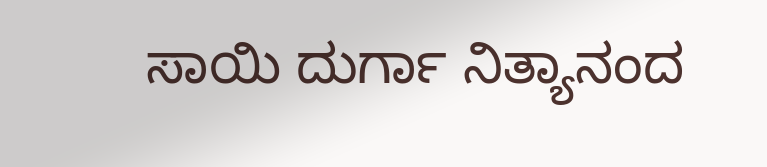ಸಾಯಿ ದುರ್ಗಾ ನಿತ್ಯಾನಂದ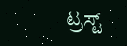ಟ್ರಸ್ಟ್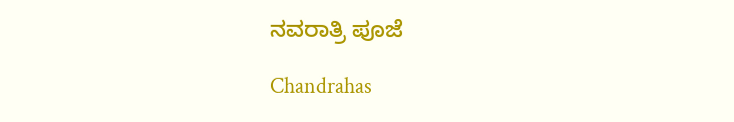ನವರಾತ್ರಿ ಪೂಜೆ

Chandrahas